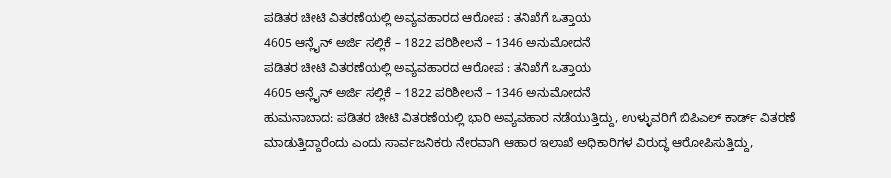ಪಡಿತರ ಚೀಟಿ ವಿತರಣೆಯಲ್ಲಿ ಅವ್ಯವಹಾರದ ಆರೋಪ : ತನಿಖೆಗೆ ಒತ್ತಾಯ
4605 ಆನ್ಲೈನ್ ಅರ್ಜಿ ಸಲ್ಲಿಕೆ – 1822 ಪರಿಶೀಲನೆ – 1346 ಅನುಮೋದನೆ
ಪಡಿತರ ಚೀಟಿ ವಿತರಣೆಯಲ್ಲಿ ಅವ್ಯವಹಾರದ ಆರೋಪ : ತನಿಖೆಗೆ ಒತ್ತಾಯ
4605 ಆನ್ಲೈನ್ ಅರ್ಜಿ ಸಲ್ಲಿಕೆ – 1822 ಪರಿಶೀಲನೆ – 1346 ಅನುಮೋದನೆ
ಹುಮನಾಬಾದ: ಪಡಿತರ ಚೀಟಿ ವಿತರಣೆಯಲ್ಲಿ ಭಾರಿ ಅವ್ಯವಹಾರ ನಡೆಯುತ್ತಿದ್ದು, ಉಳ್ಳುವರಿಗೆ ಬಿಪಿಎಲ್ ಕಾರ್ಡ್ ವಿತರಣೆ ಮಾಡುತ್ತಿದ್ದಾರೆಂದು ಎಂದು ಸಾರ್ವಜನಿಕರು ನೇರವಾಗಿ ಆಹಾರ ಇಲಾಖೆ ಅಧಿಕಾರಿಗಳ ವಿರುದ್ಧ ಆರೋಪಿಸುತ್ತಿದ್ದು,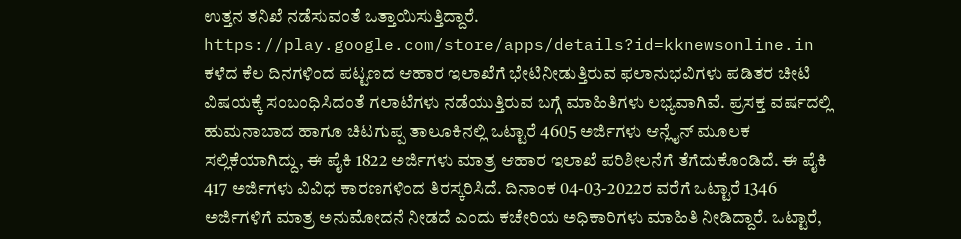ಉತ್ತನ ತನಿಖೆ ನಡೆಸುವಂತೆ ಒತ್ತಾಯಿಸುತ್ತಿದ್ದಾರೆ.
https://play.google.com/store/apps/details?id=kknewsonline.in
ಕಳೆದ ಕೆಲ ದಿನಗಳಿಂದ ಪಟ್ಟಣದ ಆಹಾರ ಇಲಾಖೆಗೆ ಭೇಟಿನೀಡುತ್ತಿರುವ ಫಲಾನುಭವಿಗಳು ಪಡಿತರ ಚೀಟಿ ವಿಷಯಕ್ಕೆ ಸಂಬಂಧಿಸಿದಂತೆ ಗಲಾಟೆಗಳು ನಡೆಯುತ್ತಿರುವ ಬಗ್ಗೆ ಮಾಹಿತಿಗಳು ಲಭ್ಯವಾಗಿವೆ. ಪ್ರಸಕ್ತ ವರ್ಷದಲ್ಲಿ ಹುಮನಾಬಾದ ಹಾಗೂ ಚಿಟಗುಪ್ಪ ತಾಲೂಕಿನಲ್ಲಿ ಒಟ್ಟಾರೆ 4605 ಅರ್ಜಿಗಳು ಆನ್ಲೈನ್ ಮೂಲಕ ಸಲ್ಲಿಕೆಯಾಗಿದ್ದು, ಈ ಪೈಕಿ 1822 ಅರ್ಜಿಗಳು ಮಾತ್ರ ಆಹಾರ ಇಲಾಖೆ ಪರಿಶೀಲನೆಗೆ ತೆಗೆದುಕೊಂಡಿದೆ. ಈ ಪೈಕಿ 417 ಅರ್ಜಿಗಳು ವಿವಿಧ ಕಾರಣಗಳಿಂದ ತಿರಸ್ಕರಿಸಿದೆ. ದಿನಾಂಕ 04-03-2022ರ ವರೆಗೆ ಒಟ್ಟಾರೆ 1346 ಅರ್ಜಿಗಳಿಗೆ ಮಾತ್ರ ಅನುಮೋದನೆ ನೀಡದೆ ಎಂದು ಕಚೇರಿಯ ಅಧಿಕಾರಿಗಳು ಮಾಹಿತಿ ನೀಡಿದ್ದಾರೆ. ಒಟ್ಟಾರೆ,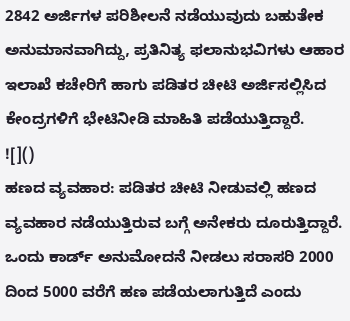2842 ಅರ್ಜಿಗಳ ಪರಿಶೀಲನೆ ನಡೆಯುವುದು ಬಹುತೇಕ ಅನುಮಾನವಾಗಿದ್ದು, ಪ್ರತಿನಿತ್ಯ ಫಲಾನುಭವಿಗಳು ಆಹಾರ ಇಲಾಖೆ ಕಚೇರಿಗೆ ಹಾಗು ಪಡಿತರ ಚೀಟಿ ಅರ್ಜಿಸಲ್ಲಿಸಿದ ಕೇಂದ್ರಗಳಿಗೆ ಭೇಟಿನೀಡಿ ಮಾಹಿತಿ ಪಡೆಯುತ್ತಿದ್ದಾರೆ.
![]()
ಹಣದ ವ್ಯವಹಾರ: ಪಡಿತರ ಚೀಟಿ ನೀಡುವಲ್ಲಿ ಹಣದ ವ್ಯವಹಾರ ನಡೆಯುತ್ತಿರುವ ಬಗ್ಗೆ ಅನೇಕರು ದೂರುತ್ತಿದ್ದಾರೆ. ಒಂದು ಕಾರ್ಡ್ ಅನುಮೋದನೆ ನೀಡಲು ಸರಾಸರಿ 2000 ದಿಂದ 5000 ವರೆಗೆ ಹಣ ಪಡೆಯಲಾಗುತ್ತಿದೆ ಎಂದು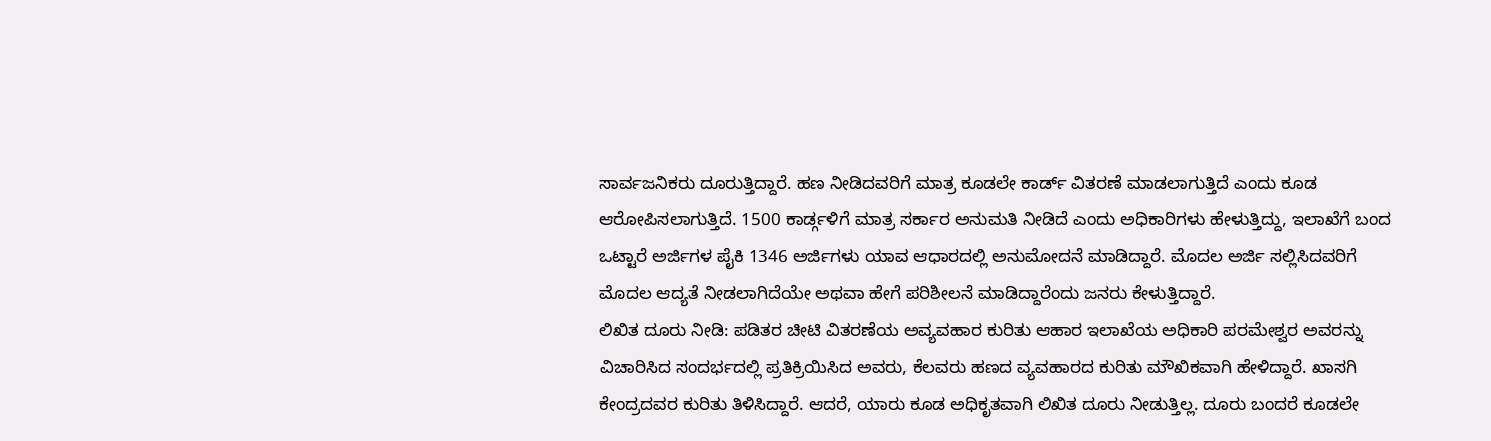ಸಾರ್ವಜನಿಕರು ದೂರುತ್ತಿದ್ದಾರೆ. ಹಣ ನೀಡಿದವರಿಗೆ ಮಾತ್ರ ಕೂಡಲೇ ಕಾರ್ಡ್ ವಿತರಣೆ ಮಾಡಲಾಗುತ್ತಿದೆ ಎಂದು ಕೂಡ ಆರೋಪಿಸಲಾಗುತ್ತಿದೆ. 1500 ಕಾರ್ಡ್ಗಳಿಗೆ ಮಾತ್ರ ಸರ್ಕಾರ ಅನುಮತಿ ನೀಡಿದೆ ಎಂದು ಅಧಿಕಾರಿಗಳು ಹೇಳುತ್ತಿದ್ದು, ಇಲಾಖೆಗೆ ಬಂದ ಒಟ್ಟಾರೆ ಅರ್ಜಿಗಳ ಪೈಕಿ 1346 ಅರ್ಜಿಗಳು ಯಾವ ಆಧಾರದಲ್ಲಿ ಅನುಮೋದನೆ ಮಾಡಿದ್ದಾರೆ. ಮೊದಲ ಅರ್ಜಿ ಸಲ್ಲಿಸಿದವರಿಗೆ ಮೊದಲ ಆದ್ಯತೆ ನೀಡಲಾಗಿದೆಯೇ ಅಥವಾ ಹೇಗೆ ಪರಿಶೀಲನೆ ಮಾಡಿದ್ದಾರೆಂದು ಜನರು ಕೇಳುತ್ತಿದ್ದಾರೆ.
ಲಿಖಿತ ದೂರು ನೀಡಿ: ಪಡಿತರ ಚೀಟಿ ವಿತರಣೆಯ ಅವ್ಯವಹಾರ ಕುರಿತು ಆಹಾರ ಇಲಾಖೆಯ ಅಧಿಕಾರಿ ಪರಮೇಶ್ವರ ಅವರನ್ನು ವಿಚಾರಿಸಿದ ಸಂದರ್ಭದಲ್ಲಿ ಪ್ರತಿಕ್ರಿಯಿಸಿದ ಅವರು, ಕೆಲವರು ಹಣದ ವ್ಯವಹಾರದ ಕುರಿತು ಮೌಖಿಕವಾಗಿ ಹೇಳಿದ್ದಾರೆ. ಖಾಸಗಿ ಕೇಂದ್ರದವರ ಕುರಿತು ತಿಳಿಸಿದ್ದಾರೆ. ಆದರೆ, ಯಾರು ಕೂಡ ಅಧಿಕೃತವಾಗಿ ಲಿಖಿತ ದೂರು ನೀಡುತ್ತಿಲ್ಲ. ದೂರು ಬಂದರೆ ಕೂಡಲೇ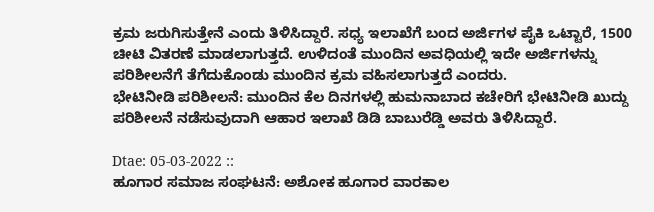ಕ್ರಮ ಜರುಗಿಸುತ್ತೇನೆ ಎಂದು ತಿಳಿಸಿದ್ದಾರೆ. ಸಧ್ಯ ಇಲಾಖೆಗೆ ಬಂದ ಅರ್ಜಿಗಳ ಪೈಕಿ ಒಟ್ಟಾರೆ, 1500 ಚೀಟಿ ವಿತರಣೆ ಮಾಡಲಾಗುತ್ತದೆ. ಉಳಿದಂತೆ ಮುಂದಿನ ಅವಧಿಯಲ್ಲಿ ಇದೇ ಅರ್ಜಿಗಳನ್ನು ಪರಿಶೀಲನೆಗೆ ತೆಗೆದುಕೊಂಡು ಮುಂದಿನ ಕ್ರಮ ವಹಿಸಲಾಗುತ್ತದೆ ಎಂದರು.
ಭೇಟಿನೀಡಿ ಪರಿಶೀಲನೆ: ಮುಂದಿನ ಕೆಲ ದಿನಗಳಲ್ಲಿ ಹುಮನಾಬಾದ ಕಚೇರಿಗೆ ಭೇಟಿನೀಡಿ ಖುದ್ದು ಪರಿಶೀಲನೆ ನಡೆಸುವುದಾಗಿ ಆಹಾರ ಇಲಾಖೆ ಡಿಡಿ ಬಾಬುರೆಡ್ಡಿ ಅವರು ತಿಳಿಸಿದ್ದಾರೆ.

Dtae: 05-03-2022 ::
ಹೂಗಾರ ಸಮಾಜ ಸಂಘಟನೆ: ಅಶೋಕ ಹೂಗಾರ ವಾರಕಾಲ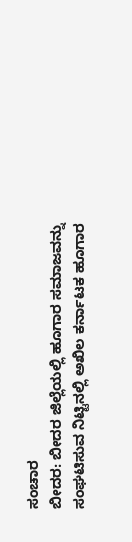ಸಂಚಾರ
ಬೀದರ: ಬೀದರ ಜಿಲ್ಲೆಯಲ್ಲಿ ಹೂಗಾರ ಸಮಾಜವನ್ನು ಸಂಘಟಿಸುವ ನಿಟ್ಟಿನಲ್ಲಿ ಅಖಿಲ ಕರ್ನಾಟಕ ಹೂಗಾರ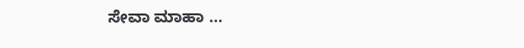ಸೇವಾ ಮಾಹಾ …